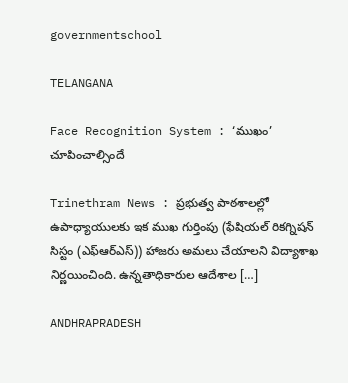governmentschool

TELANGANA

Face Recognition System : ‘ముఖం’ చూపించాల్సిందే

Trinethram News : ప్రభుత్వ పాఠశాలల్లో ఉపాధ్యాయులకు ఇక ముఖ గుర్తింపు (ఫేషియల్‌ రికగ్నిషన్‌ సిస్టం (ఎఫ్‌ఆర్‌ఎస్‌)) హాజరు అమలు చేయాలని విద్యాశాఖ నిర్ణయించింది. ఉన్నతాధికారుల ఆదేశాల […]

ANDHRAPRADESH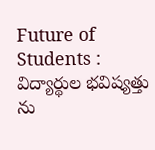Future of Students : విద్యార్థుల భవిష్యత్తు ను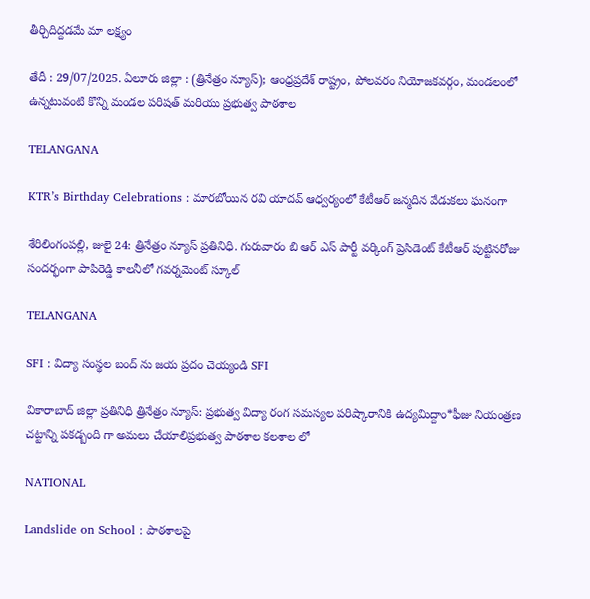తీర్చిదిద్దడమే మా లక్ష్యం

తేదీ : 29/07/2025. ఏలూరు జిల్లా : (త్రినేత్రం న్యూస్); ఆంధ్రప్రదేశ్ రాష్ట్రం, పోలవరం నియోజకవర్గం, మండలంలో ఉన్నటువంటి కొన్ని మండల పరిషత్ మరియు ప్రభుత్వ పాఠశాల

TELANGANA

KTR’s Birthday Celebrations : మారబోయిన రవి యాదవ్ ఆధ్వర్యంలో కేటీఆర్ జన్మదిన వేడుకలు ఘనంగా

శేరిలింగంపల్లి, జులై 24: త్రినేత్రం న్యూస్ ప్రతినిధి. గురువారం బి ఆర్ ఎస్ పార్టీ వర్కింగ్ ప్రెసిడెంట్ కేటీఆర్ పుట్టినరోజు సందర్భంగా పాపిరెడ్డి కాలనీలో గవర్నమెంట్ స్కూల్

TELANGANA

SFI : విద్యా సంస్థల బంద్ ను జయ ప్రదం చెయ్యండి SFI

వికారాబాద్ జిల్లా ప్రతినిధి త్రినేత్రం న్యూస్: ప్రభుత్వ విద్యా రంగ సమస్యల పరిష్కారానికి ఉద్యమిద్దాం*ఫీజు నియంత్రణ చట్టాన్ని పకడ్బంది గా అమలు చేయాలిప్రభుత్వ పాఠశాల కలశాల లో

NATIONAL

Landslide on School : పాఠశాలపై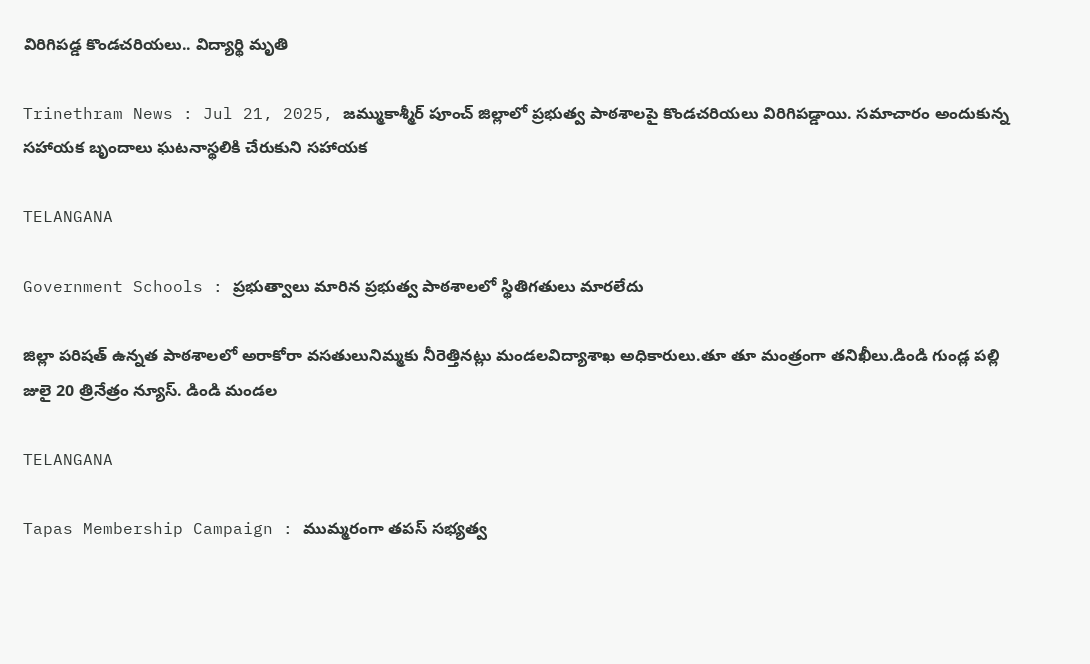విరిగిపడ్డ కొండచరియలు.. విద్యార్థి మృతి

Trinethram News : Jul 21, 2025, జమ్ముకాశ్మీర్‌ పూంచ్‌ జిల్లాలో ప్రభుత్వ పాఠశాలపై కొండచరియలు విరిగిపడ్డాయి. సమాచారం అందుకున్న సహాయక బృందాలు ఘటనాస్థలికి చేరుకుని సహాయక

TELANGANA

Government Schools : ప్రభుత్వాలు మారిన ప్రభుత్వ పాఠశాలలో స్థితిగతులు మారలేదు

జిల్లా పరిషత్ ఉన్నత పాఠశాలలో అరాకోరా వసతులునిమ్మకు నీరెత్తినట్లు మండలవిద్యాశాఖ అధికారులు.తూ తూ మంత్రంగా తనిఖీలు.డిండి గుండ్ల పల్లి జులై 20 త్రినేత్రం న్యూస్. డిండి మండల

TELANGANA

Tapas Membership Campaign : ముమ్మరంగా తపస్ సభ్యత్వ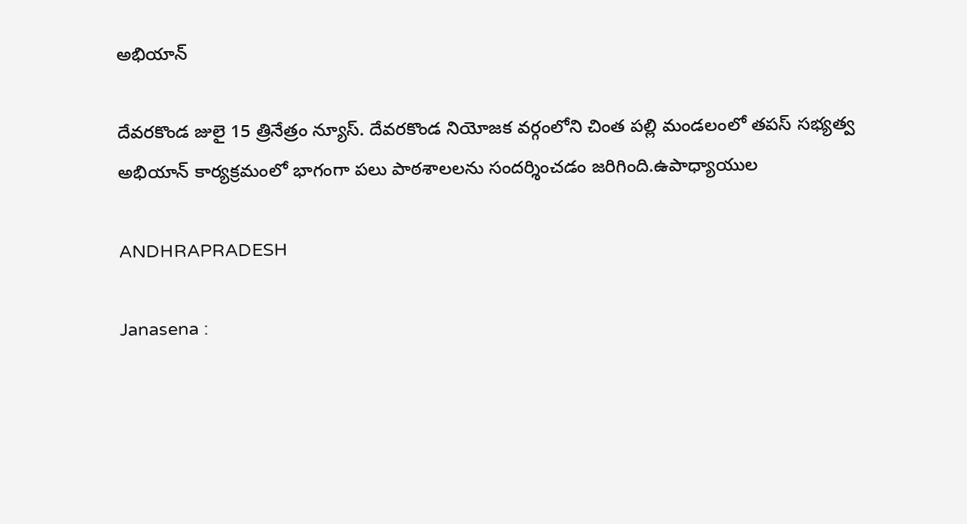అభియాన్

దేవరకొండ జులై 15 త్రినేత్రం న్యూస్. దేవరకొండ నియోజక వర్గంలోని చింత పల్లి మండలంలో తపస్ సభ్యత్వ అభియాన్ కార్యక్రమంలో భాగంగా పలు పాఠశాలలను సందర్శించడం జరిగింది.ఉపాధ్యాయుల

ANDHRAPRADESH

Janasena :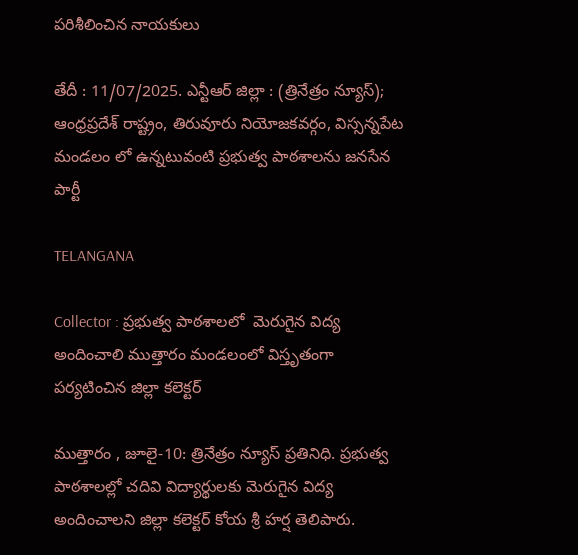పరిశీలించిన నాయకులు

తేదీ : 11/07/2025. ఎన్టీఆర్ జిల్లా : (త్రినేత్రం న్యూస్); ఆంధ్రప్రదేశ్ రాష్ట్రం, తిరువూరు నియోజకవర్గం, విస్సన్నపేట మండలం లో ఉన్నటువంటి ప్రభుత్వ పాఠశాలను జనసేన పార్టీ

TELANGANA

Collector : ప్రభుత్వ పాఠశాలలో  మెరుగైన విద్య అందించాలి ముత్తారం మండలంలో విస్తృతంగా పర్యటించిన జిల్లా కలెక్టర్

ముత్తారం , జూలై-10: త్రినేత్రం న్యూస్ ప్రతినిధి. ప్రభుత్వ పాఠశాలల్లో చదివి విద్యార్థులకు మెరుగైన విద్య అందించాలని జిల్లా కలెక్టర్ కోయ శ్రీ హర్ష తెలిపారు.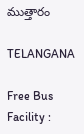ముత్తారం

TELANGANA

Free Bus Facility :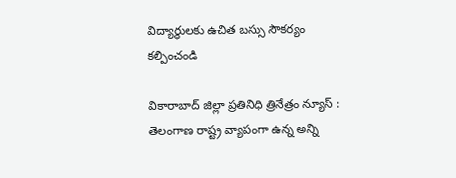విద్యార్థులకు ఉచిత బస్సు సౌకర్యం కల్పించండి

వికారాబాద్ జిల్లా ప్రతినిధి త్రినేత్రం న్యూస్ : తెలంగాణ రాష్ట్ర వ్యాపంగా ఉన్న అన్ని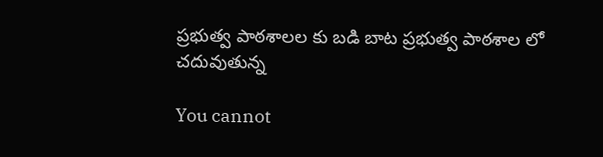ప్రభుత్వ పాఠశాలల కు బడి బాట ప్రభుత్వ పాఠశాల లో చదువుతున్న

You cannot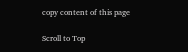copy content of this page

Scroll to Top